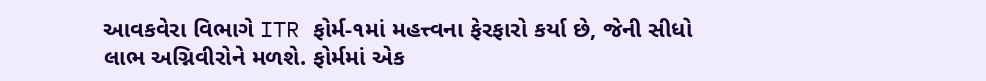આવકવેરા વિભાગે ITR ફોર્મ-૧માં મહત્ત્વના ફેરફારો કર્યા છે, જેની સીધો લાભ અગ્નિવીરોને મળશે. ફોર્મમાં એક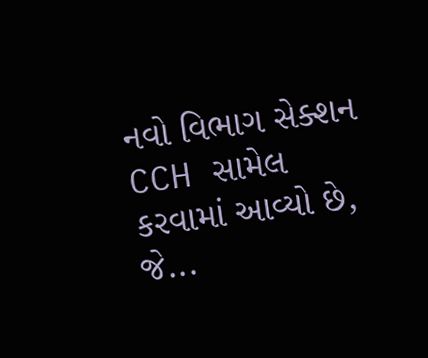નવો વિભાગ સેક્શન CCH સામેલ કરવામાં આવ્યો છે, જે...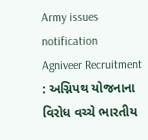Army issues notification
Agniveer Recruitment : અગ્નિપથ યોજનાના વિરોધ વચ્ચે ભારતીય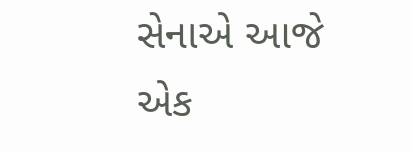સેનાએ આજે એક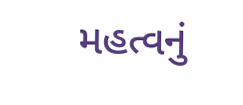મહત્વનું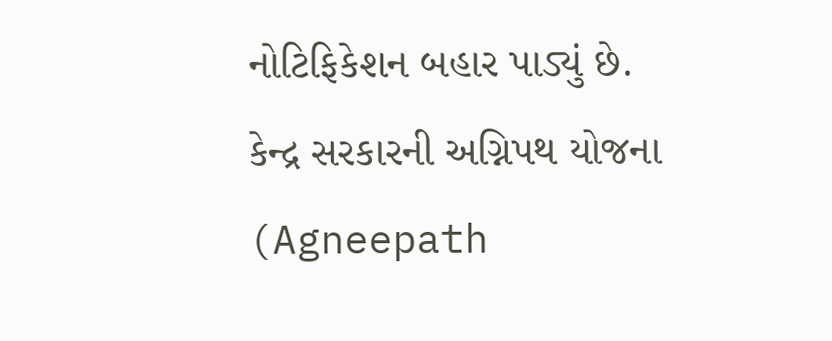નોટિફિકેશન બહાર પાડ્યું છે.
કેન્દ્ર સરકારની અગ્નિપથ યોજના (Agneepath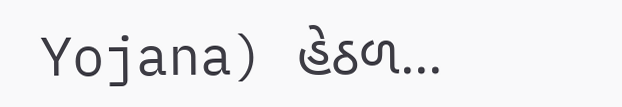Yojana) હેઠળ...